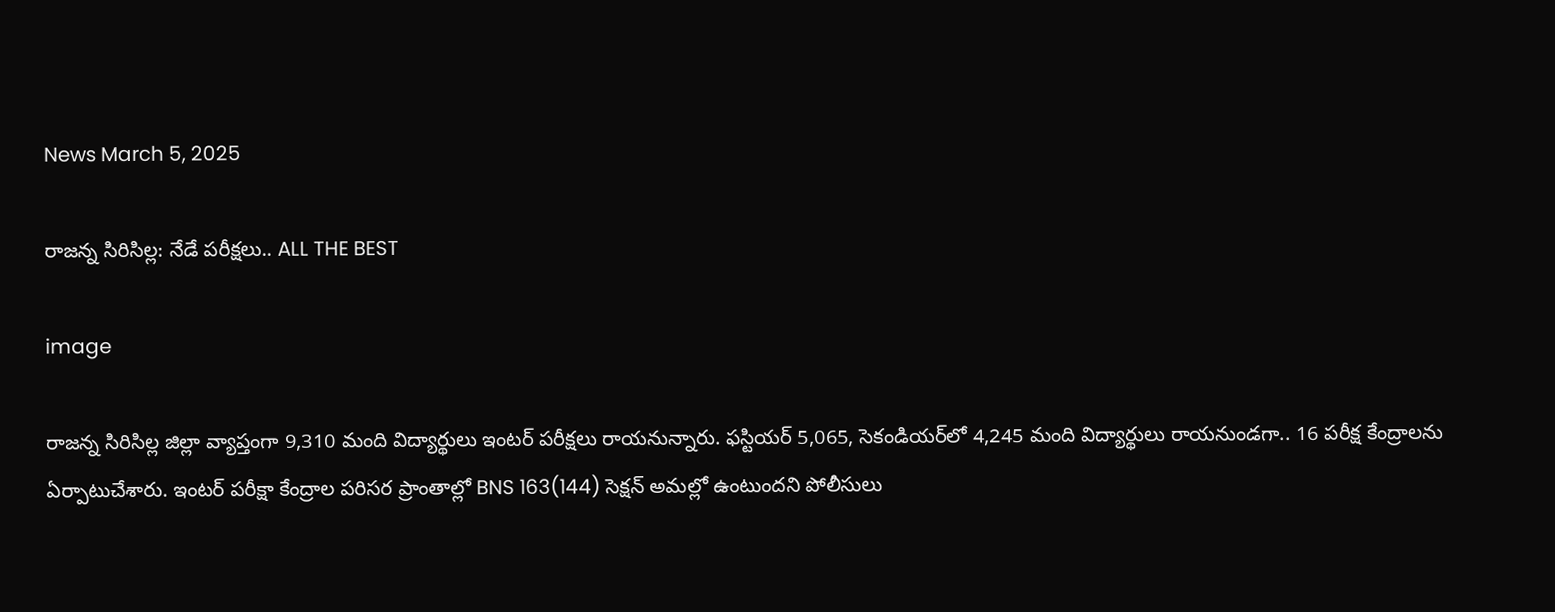News March 5, 2025

రాజన్న సిరిసిల్ల: నేడే పరీక్షలు.. ALL THE BEST

image

రాజన్న సిరిసిల్ల జిల్లా వ్యాప్తంగా 9,310 మంది విద్యార్థులు ఇంటర్ పరీక్షలు రాయనున్నారు. ఫస్టియర్ 5,065, సెకండియర్‌లో 4,245 మంది విద్యార్థులు రాయనుండగా.. 16 పరీక్ష కేంద్రాలను ఏర్పాటుచేశారు. ఇంటర్ పరీక్షా కేంద్రాల పరిసర ప్రాంతాల్లో BNS 163(144) సెక్షన్ అమల్లో ఉంటుందని పోలీసులు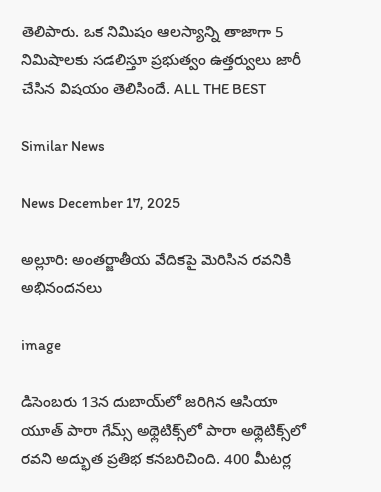తెలిపారు. ఒక నిమిషం ఆలస్యాన్ని తాజాగా 5 నిమిషాలకు సడలిస్తూ ప్రభుత్వం ఉత్తర్వులు జారీ చేసిన విషయం తెలిసిందే. ALL THE BEST

Similar News

News December 17, 2025

అల్లూరి: అంతర్జాతీయ వేదికపై మెరిసిన రవనికి అభినందనలు

image

డిసెంబరు 13న దుబాయ్‌లో జరిగిన ఆసియా యూత్ పారా గేమ్స్ అథ్లెటిక్స్‌లో పారా అథ్లెటిక్స్‌లో రవని అద్భుత ప్రతిభ కనబరిచింది. 400 మీటర్ల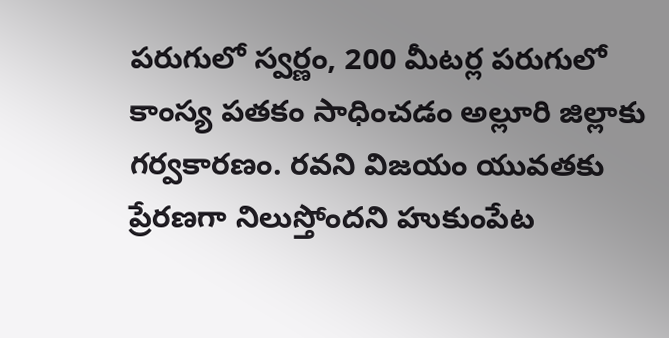పరుగులో స్వర్ణం, 200 మీటర్ల పరుగులో కాంస్య పతకం సాధించడం అల్లూరి జిల్లాకు గర్వకారణం. రవని విజయం యువతకు ప్రేరణగా నిలుస్తోందని హుకుంపేట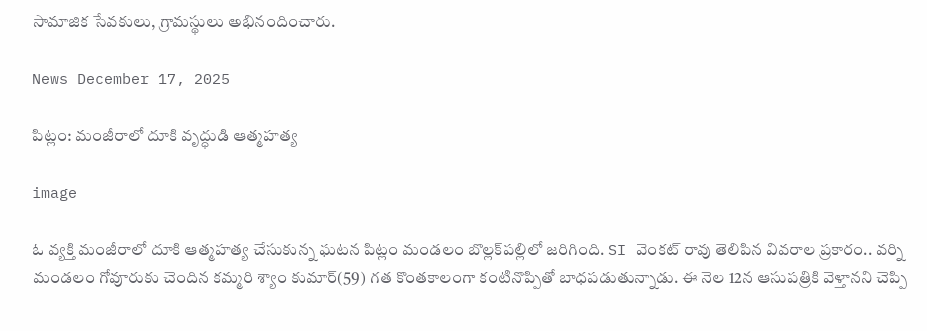సామాజిక సేవకులు, గ్రామస్థులు అభినందించారు.

News December 17, 2025

పిట్లం: మంజీరాలో దూకి వృద్ధుడి ఆత్మహత్య

image

ఓ వ్యక్తి మంజీరాలో దూకి ఆత్మహత్య చేసుకున్న ఘటన పిట్లం మండలం బొల్లక్‌పల్లిలో జరిగింది. SI వెంకట్ రావు తెలిపిన వివరాల ప్రకారం.. వర్ని మండలం గోవూరుకు చెందిన కమ్మరి శ్యాం కుమార్(59) గత కొంతకాలంగా కంటినొప్పితో బాధపడుతున్నాడు. ఈ నెల 12న ఆసుపత్రికి వెళ్తానని చెప్పి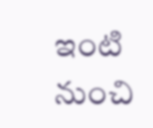ఇంటి నుంచి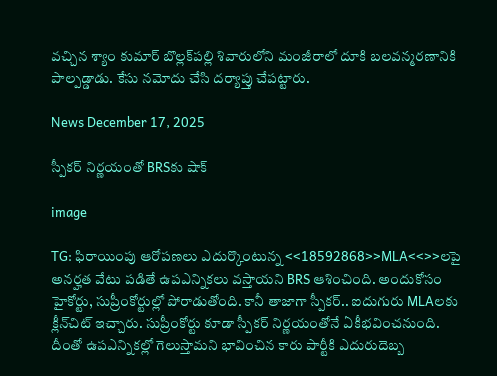వచ్చిన శ్యాం కుమార్ బొల్లక్‌పల్లి శివారులోని మంజీరాలో దూకి బలవన్మరణానికి పాల్పడ్డాడు. కేసు నమోదు చేసి దర్యాప్తు చేపట్టారు.

News December 17, 2025

స్పీకర్ నిర్ణయంతో BRSకు షాక్

image

TG: ఫిరాయింపు ఆరోపణలు ఎదుర్కొంటున్న <<18592868>>MLA<<>>లపై అనర్హత వేటు పడితే ఉపఎన్నికలు వస్తాయని BRS ఆశించింది. అందుకోసం హైకోర్టు, సుప్రీంకోర్టుల్లో పోరాడుతోంది. కానీ తాజాగా స్పీకర్.. ఐదుగురు MLAలకు క్లీన్‌చిట్ ఇచ్చారు. సుప్రీంకోర్టు కూడా స్పీకర్ నిర్ణయంతోనే ఏకీభవించనుంది. దీంతో ఉపఎన్నికల్లో గెలుస్తామని భావించిన కారు పార్టీకి ఎదురుదెబ్బ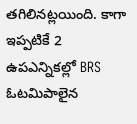తగిలినట్లయింది. కాగా ఇప్పటికే 2 ఉపఎన్నికల్లో BRS ఓటమిపాలైన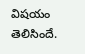విషయం తెలిసిందే.